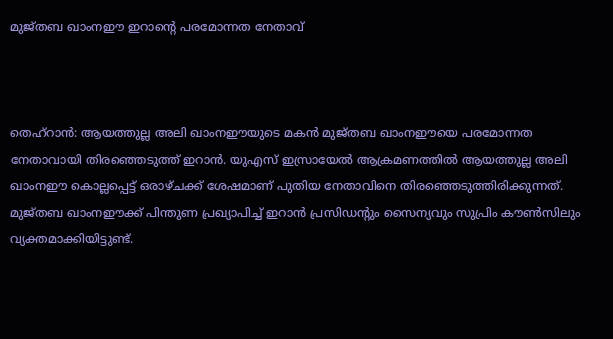മുജ്തബ ഖാംനഈ ഇറാന്റെ പരമോന്നത നേതാവ്



തെഹ്‌റാൻ: ആയത്തുല്ല അലി ഖാംനഈയുടെ മകൻ മുജ്തബ ഖാംനഈയെ പരമോന്നത നേതാവായി തിരഞ്ഞെടുത്ത് ഇറാൻ. യുഎസ് ഇസ്രായേൽ ആക്രമണത്തിൽ ആയത്തുല്ല അലി ഖാംനഈ കൊല്ലപ്പെട്ട് ഒരാഴ്ചക്ക് ശേഷമാണ് പുതിയ നേതാവിനെ തിരഞ്ഞെടുത്തിരിക്കുന്നത്. മുജ്തബ ഖാംനഈക്ക് പിന്തുണ പ്രഖ്യാപിച്ച് ഇറാൻ പ്രസിഡന്റും സൈന്യവും സുപ്രിം കൗൺസിലും വ്യക്തമാക്കിയിട്ടുണ്ട്.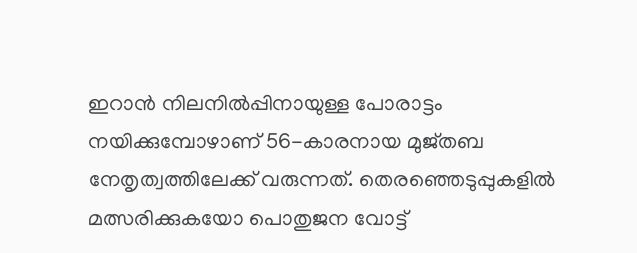ഇറാൻ നിലനിൽപ്പിനായുള്ള പോരാട്ടം നയിക്കുമ്പോഴാണ് 56-കാരനായ മുജ്തബ നേതൃത്വത്തിലേക്ക് വരുന്നത്. തെരഞ്ഞെടുപ്പുകളിൽ മത്സരിക്കുകയോ പൊതുജന വോട്ട്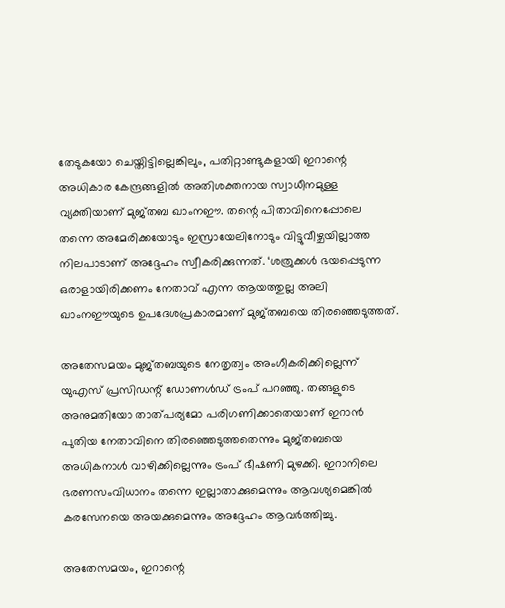തേടുകയോ ചെയ്തിട്ടില്ലെങ്കിലും, പതിറ്റാണ്ടുകളായി ഇറാന്റെ അധികാര കേന്ദ്രങ്ങളിൽ അതിശക്തനായ സ്വാധീനമുള്ള വ്യക്തിയാണ് മുജ്തബ ഖാംനഈ. തന്റെ പിതാവിനെപ്പോലെ തന്നെ അമേരിക്കയോടും ഇസ്രായേലിനോടും വിട്ടുവീഴ്ചയില്ലാത്ത നിലപാടാണ് അദ്ദേഹം സ്വീകരിക്കുന്നത്. ‘ശത്രുക്കൾ ഭയപ്പെടുന്ന ഒരാളായിരിക്കണം നേതാവ് എന്ന ആയത്തുല്ല അലി ഖാംനഈയുടെ ഉപദേശപ്രകാരമാണ് മുജ്തബയെ തിരഞ്ഞെടുത്തത്.

അതേസമയം മുജ്തബയുടെ നേതൃത്വം അംഗീകരിക്കില്ലെന്ന് യുഎസ് പ്രസിഡന്റ് ഡോണൾഡ് ട്രംപ് പറഞ്ഞു. തങ്ങളുടെ അനുമതിയോ താത്പര്യമോ പരിഗണിക്കാതെയാണ് ഇറാൻ പുതിയ നേതാവിനെ തിരഞ്ഞെടുത്തതെന്നും മുജ്തബയെ അധികനാൾ വാഴിക്കില്ലെന്നും ട്രംപ് ഭീഷണി മുഴക്കി. ഇറാനിലെ ഭരണസംവിധാനം തന്നെ ഇല്ലാതാക്കുമെന്നും ആവശ്യമെങ്കിൽ കരസേനയെ അയക്കുമെന്നും അദ്ദേഹം ആവർത്തിച്ചു.

അതേസമയം, ഇറാന്റെ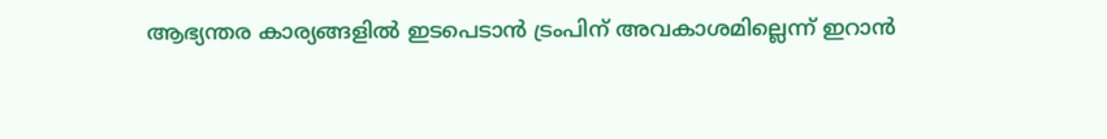ആഭ്യന്തര കാര്യങ്ങളിൽ ഇടപെടാൻ ട്രംപിന് അവകാശമില്ലെന്ന് ഇറാൻ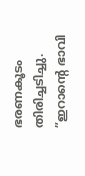ഭരണകൂടം തിരിച്ചടിച്ചു. ”ഇറാന്റെ ഭാവി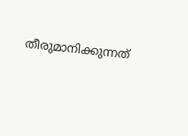തീരുമാനിക്കുന്നത്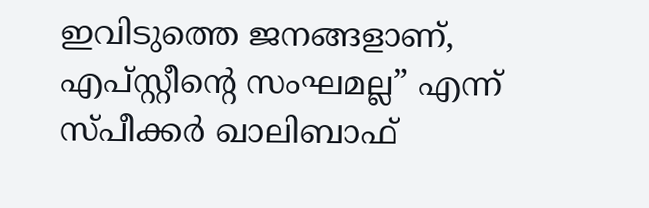ഇവിടുത്തെ ജനങ്ങളാണ്, എപ്സ്റ്റീന്റെ സംഘമല്ല” എന്ന് സ്പീക്കർ ഖാലിബാഫ്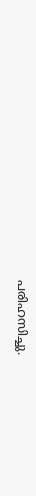പരിഹസിച്ചു.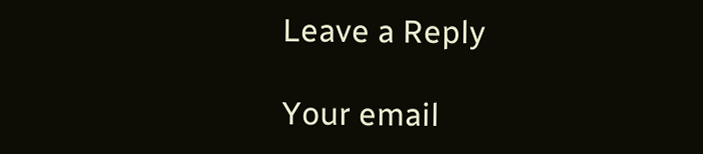Leave a Reply

Your email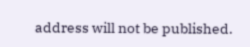address will not be published.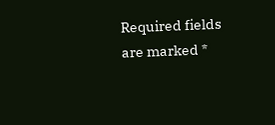Required fields are marked *